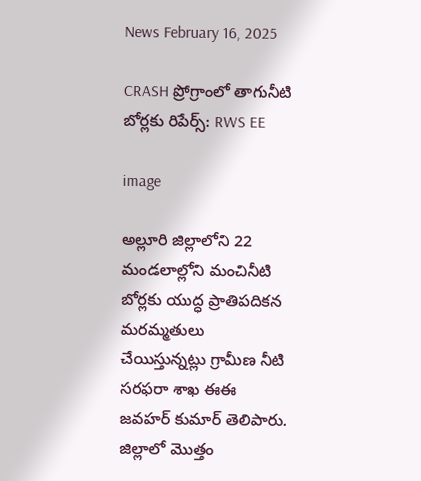News February 16, 2025

CRASH ప్రోగ్రాంలో తాగునీటి బోర్లకు రిపేర్స్: RWS EE

image

అల్లూరి జిల్లాలోని 22 మండలాల్లోని మంచినీటి బోర్లకు యుద్ధ ప్రాతిపదికన మరమ్మతులు చేయిస్తున్నట్లు గ్రామీణ నీటి సరఫరా శాఖ ఈఈ జవహర్ కుమార్ తెలిపారు. జిల్లాలో మొత్తం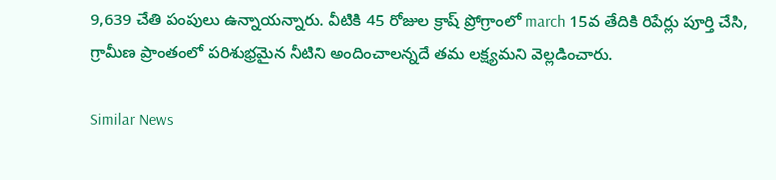9,639 చేతి పంపులు ఉన్నాయన్నారు. వీటికి 45 రోజుల క్రాష్ ప్రోగ్రాంలో march 15వ తేదికి రిపేర్లు పూర్తి చేసి, గ్రామీణ ప్రాంతంలో పరిశుభ్రమైన నీటిని అందించాలన్నదే తమ లక్ష్యమని వెల్లడించారు.

Similar News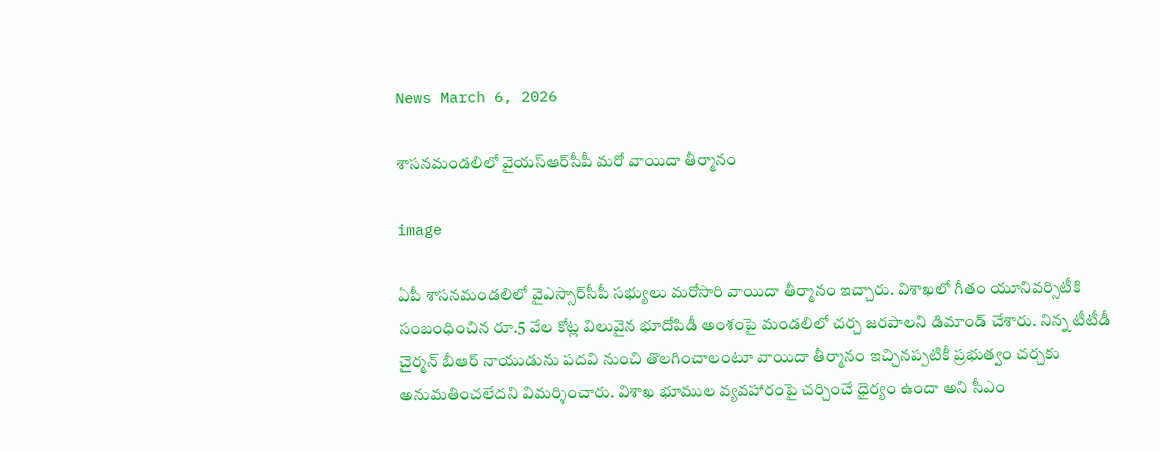News March 6, 2026

శాసనమండలిలో వైయస్‌ఆర్‌సీపీ మరో వాయిదా తీర్మానం

image

ఏపీ శాసనమండలిలో వైఎస్సార్‌సీపీ సభ్యులు మరోసారి వాయిదా తీర్మానం ఇచ్చారు. విశాఖలో గీతం యూనివర్సిటీకి సంబంధించిన రూ.5 వేల కోట్ల విలువైన భూదోపిడీ అంశంపై మండలిలో చర్చ జరపాలని డిమాండ్ చేశారు. నిన్న టీటీడీ చైర్మన్ బీఆర్ నాయుడును పదవి నుంచి తొలగించాలంటూ వాయిదా తీర్మానం ఇచ్చినప్పటికీ ప్రభుత్వం చర్చకు అనుమతించలేదని విమర్శించారు. విశాఖ భూముల వ్యవహారంపై చర్చించే ధైర్యం ఉందా అని సీఎం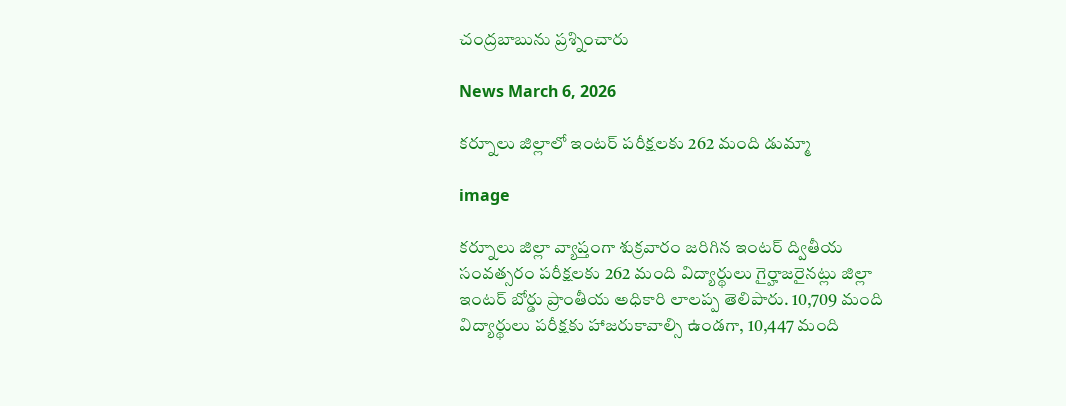చంద్రబాబును ప్రశ్నించారు

News March 6, 2026

కర్నూలు జిల్లాలో ఇంటర్ పరీక్షలకు 262 మంది డుమ్మా

image

కర్నూలు జిల్లా వ్యాప్తంగా శుక్రవారం జరిగిన ఇంటర్ ద్వితీయ సంవత్సరం పరీక్షలకు 262 మంది విద్యార్థులు గైర్హాజరైనట్లు జిల్లా ఇంటర్ బోర్డు ప్రాంతీయ అధికారి లాలప్ప తెలిపారు. 10,709 మంది విద్యార్థులు పరీక్షకు హాజరుకావాల్సి ఉండగా, 10,447 మంది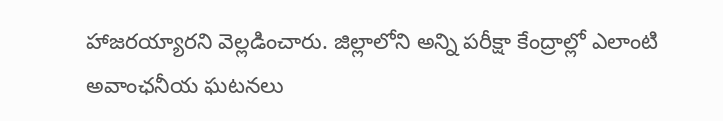హాజరయ్యారని వెల్లడించారు. జిల్లాలోని అన్ని పరీక్షా కేంద్రాల్లో ఎలాంటి అవాంఛనీయ ఘటనలు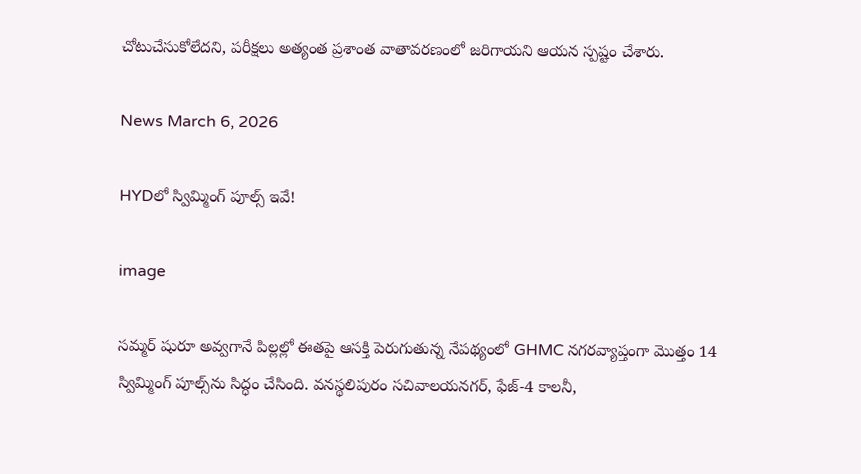చోటుచేసుకోలేదని, పరీక్షలు అత్యంత ప్రశాంత వాతావరణంలో జరిగాయని ఆయన స్పష్టం చేశారు.

News March 6, 2026

HYDలో స్విమ్మింగ్ పూల్స్ ఇవే!

image

సమ్మర్ షురూ అవ్వగానే పిల్లల్లో ఈతపై ఆసక్తి పెరుగుతున్న నేపథ్యంలో GHMC నగరవ్యాప్తంగా మొత్తం 14 స్విమ్మింగ్ పూల్స్‌ను సిద్ధం చేసింది. వనస్థలిపురం సచివాలయనగర్, ఫేజ్-4 కాలనీ,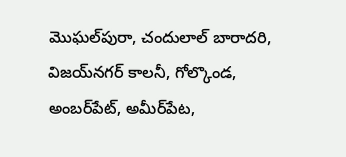మొఘల్‌పురా, చందులాల్ బారాదరి, విజయ్‌నగర్ కాలనీ, గోల్కొండ, అంబర్‌పేట్, అమీర్‌పేట,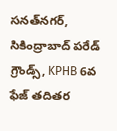సనత్‌నగర్, సికింద్రాబాద్ పరేడ్ గ్రౌండ్స్, KPHB 6వ ఫేజ్ తదితర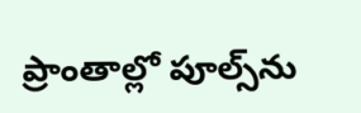ప్రాంతాల్లో పూల్స్‌ను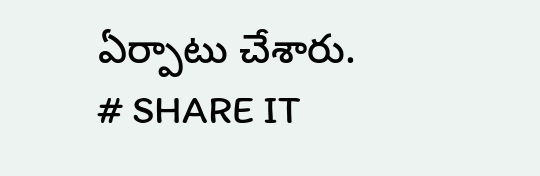ఏర్పాటు చేశారు.
# SHARE IT